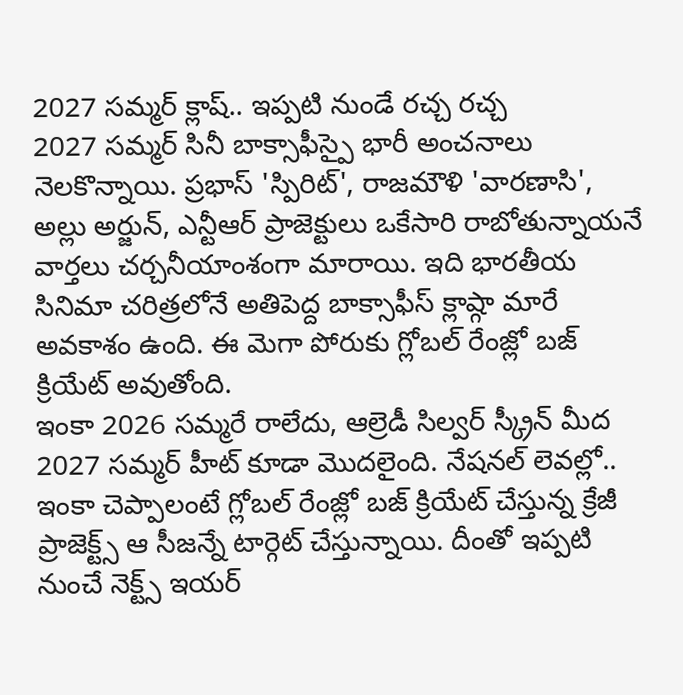2027 సమ్మర్ క్లాష్.. ఇప్పటి నుండే రచ్చ రచ్చ
2027 సమ్మర్ సినీ బాక్సాఫీస్పై భారీ అంచనాలు నెలకొన్నాయి. ప్రభాస్ 'స్పిరిట్', రాజమౌళి 'వారణాసి', అల్లు అర్జున్, ఎన్టీఆర్ ప్రాజెక్టులు ఒకేసారి రాబోతున్నాయనే వార్తలు చర్చనీయాంశంగా మారాయి. ఇది భారతీయ సినిమా చరిత్రలోనే అతిపెద్ద బాక్సాఫీస్ క్లాష్గా మారే అవకాశం ఉంది. ఈ మెగా పోరుకు గ్లోబల్ రేంజ్లో బజ్ క్రియేట్ అవుతోంది.
ఇంకా 2026 సమ్మరే రాలేదు, ఆల్రెడీ సిల్వర్ స్క్రీన్ మీద 2027 సమ్మర్ హీట్ కూడా మొదలైంది. నేషనల్ లెవల్లో.. ఇంకా చెప్పాలంటే గ్లోబల్ రేంజ్లో బజ్ క్రియేట్ చేస్తున్న క్రేజీ ప్రాజెక్ట్స్ ఆ సీజన్నే టార్గెట్ చేస్తున్నాయి. దీంతో ఇప్పటి నుంచే నెక్ట్స్ ఇయర్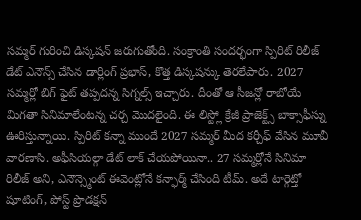సమ్మర్ గురించి డిస్కషన్ జరుగుతోంది. సంక్రాంతి సందర్భంగా స్పిరిట్ రిలీజ్ డేట్ ఎనౌన్స్ చేసిన డార్లింగ్ ప్రభాస్, కొత్త డిస్కషన్కు తెరలేపారు. 2027 సమ్మర్లో బిగ్ ఫైట్ తప్పదన్న సిగ్నల్స్ ఇచ్చారు. దీంతో ఆ సీజన్లో రాబోయే మిగతా సినిమాలేంటన్న చర్చ మొదలైంది. ఈ లిస్ట్లో క్రేజీ ప్రాజెక్ట్స్ బాక్సాఫీస్ను ఊరిస్తున్నాయి. స్పిరిట్ కన్నా ముందే 2027 సమ్మర్ మీద కర్చీఫ్ వేసిన మూవీ వారణాసి. అఫీసియల్గా డేట్ లాక్ చేయపోయినా.. 27 సమ్మర్లోనే సినిమా రిలీజ్ అని, ఎనౌన్స్మెంట్ ఈవెంట్లోనే కన్ఫార్మ్ చేసింది టీమ్. అదే టార్గెట్తో షూటింగ్, పోస్ట్ ప్రొడక్షన్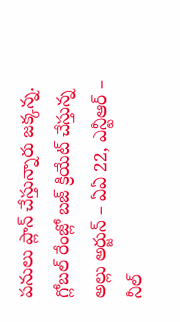పనులు ప్లాన్ చేస్తున్నారు జక్కన్న. గ్లోబల్ రేంజ్లో బజ్ క్రియేట్ చేస్తున్న అల్లు అర్జున్ – ఏఏ 22, ఎన్టీఆర్ – నీల్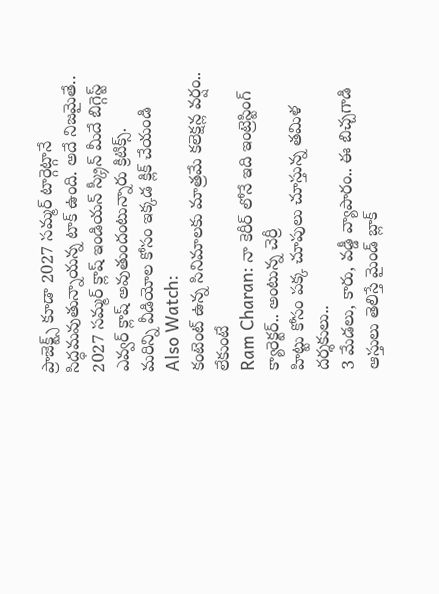ప్రాజెక్ట్స్ కూడా 2027 సమ్మర్ టార్గెట్గానే సిద్ధమవుతున్నాయన్న టాక్ ఉంది. అదే నిజమైతే.. 2027 సమ్మర్ క్లాష్ ఇండియన్ స్క్రీన్ మీదే బిగ్గెస్ట్ ఎవ్వర్ క్లాష్ అవుతుందంటున్నారు క్రిటిక్స్.
మరిన్ని వీడియోల కోసం ఇక్కడ క్లిక్ చేయండి
Also Watch:
కంటెంట్ ఉన్న సినిమాలకు మాత్రమే కలెక్షన్ల వర్షం.. లేకుంటే
Ram Charan: నా కెరీర్ లోనే ఇది ఇంట్రెస్టింగ్ క్యారెక్టర్.. అంటున్న చెర్రీ
హిట్టు కోసం పక్క చూపులు చూస్తున్న తమిళ దర్శకులు..
3 మేడలు, కారు, వడ్డీ వ్యాపారం.. ఈ బిచ్చగాడి ఆస్తులు తెలిస్తే మైండ్ బ్లాక్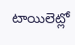టాయిలెట్లో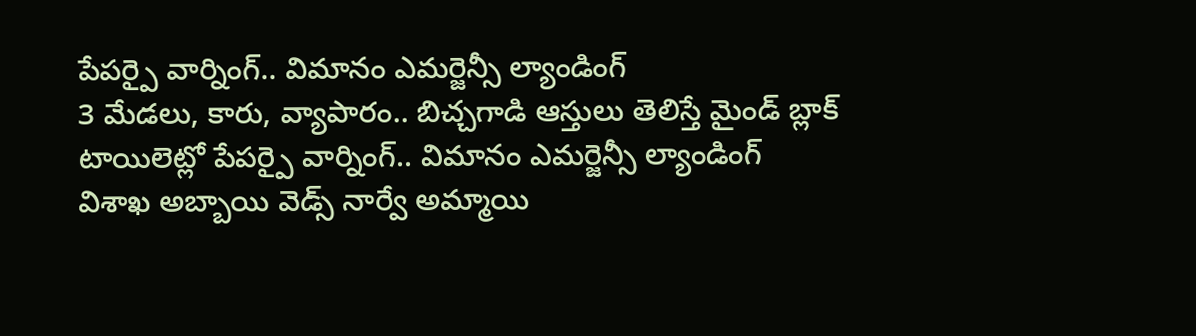పేపర్పై వార్నింగ్.. విమానం ఎమర్జెన్సీ ల్యాండింగ్
3 మేడలు, కారు, వ్యాపారం.. బిచ్చగాడి ఆస్తులు తెలిస్తే మైండ్ బ్లాక్
టాయిలెట్లో పేపర్పై వార్నింగ్.. విమానం ఎమర్జెన్సీ ల్యాండింగ్
విశాఖ అబ్బాయి వెడ్స్ నార్వే అమ్మాయి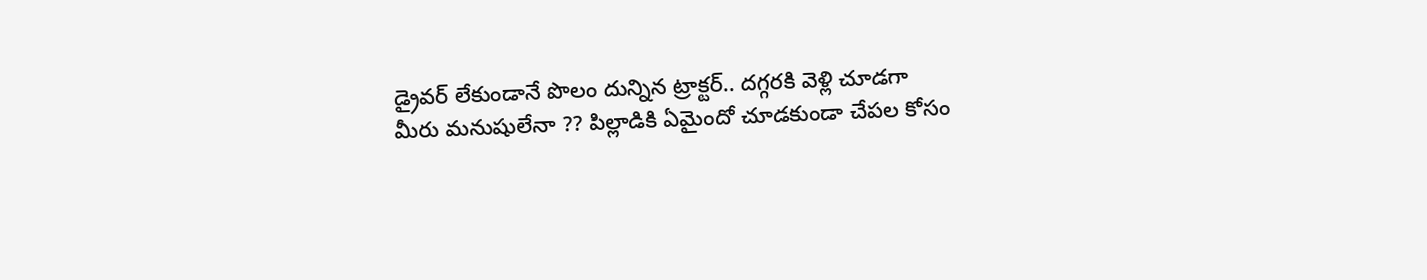డ్రైవర్ లేకుండానే పొలం దున్నిన ట్రాక్టర్.. దగ్గరకి వెళ్లి చూడగా
మీరు మనుషులేనా ?? పిల్లాడికి ఏమైందో చూడకుండా చేపల కోసం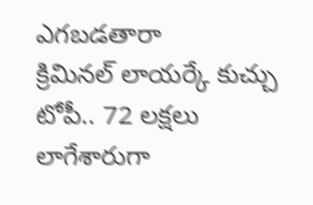ఎగబడతారా
క్రిమినల్ లాయర్కే కుచ్చు టోపీ.. 72 లక్షలు లాగేశారుగా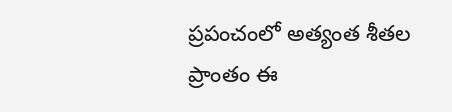ప్రపంచంలో అత్యంత శీతల ప్రాంతం ఈ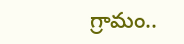గ్రామం..